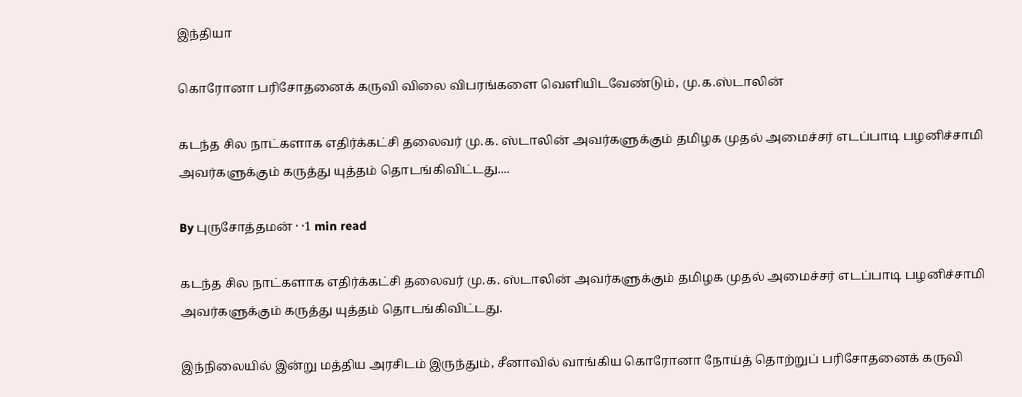இந்தியா

கொரோனா பரிசோதனைக் கருவி விலை விபரங்களை வெளியிடவேண்டும், மு.க.ஸ்டாலின்

கடந்த சில நாட்களாக எதிர்க்கட்சி தலைவர் மு.க. ஸ்டாலின் அவர்களுக்கும் தமிழக முதல் அமைச்சர் எடப்பாடி பழனிச்சாமி அவர்களுக்கும் கருத்து யுத்தம் தொடங்கிவிட்டது....

By புருசோத்தமன் · ·1 min read

கடந்த சில நாட்களாக எதிர்க்கட்சி தலைவர் மு.க. ஸ்டாலின் அவர்களுக்கும் தமிழக முதல் அமைச்சர் எடப்பாடி பழனிச்சாமி அவர்களுக்கும் கருத்து யுத்தம் தொடங்கிவிட்டது.

இந்நிலையில் இன்று மத்திய அரசிடம் இருந்தும், சீனாவில் வாங்கிய கொரோனா நோய்த் தொற்றுப் பரிசோதனைக் கருவி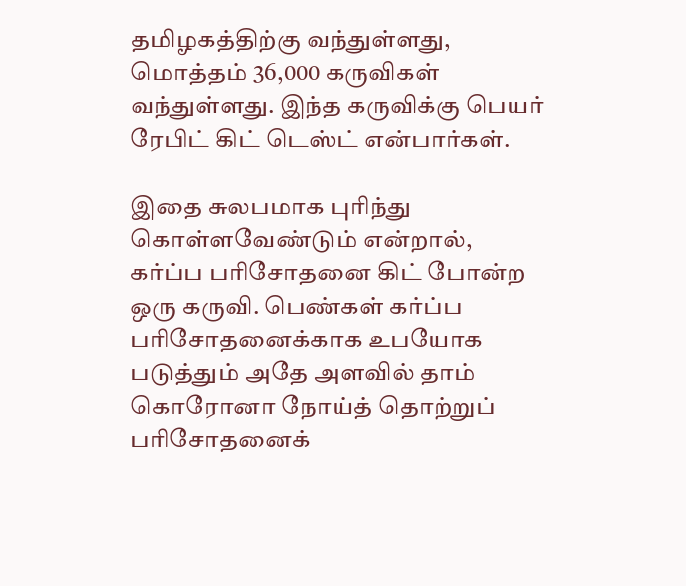தமிழகத்திற்கு வந்துள்ளது, மொத்தம் 36,000 கருவிகள் வந்துள்ளது. இந்த கருவிக்கு பெயர் ரேபிட் கிட் டெஸ்ட் என்பார்கள்.

இதை சுலபமாக புரிந்து கொள்ளவேண்டும் என்றால், கர்ப்ப பரிசோதனை கிட் போன்ற ஒரு கருவி. பெண்கள் கர்ப்ப பரிசோதனைக்காக உபயோக படுத்தும் அதே அளவில் தாம் கொரோனா நோய்த் தொற்றுப் பரிசோதனைக்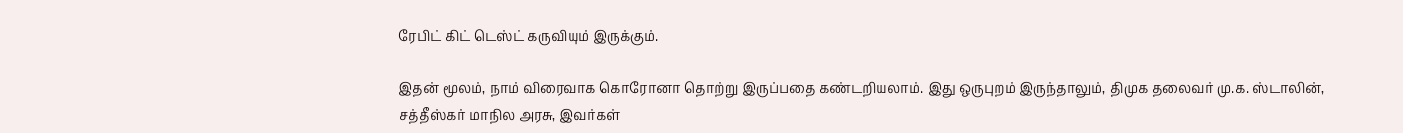ரேபிட் கிட் டெஸ்ட் கருவியும் இருக்கும்.

இதன் மூலம், நாம் விரைவாக கொரோனா தொற்று இருப்பதை கண்டறியலாம். இது ஒருபுறம் இருந்தாலும், திமுக தலைவர் மு.க. ஸ்டாலின், சத்தீஸ்கர் மாநில அரசு, இவர்கள்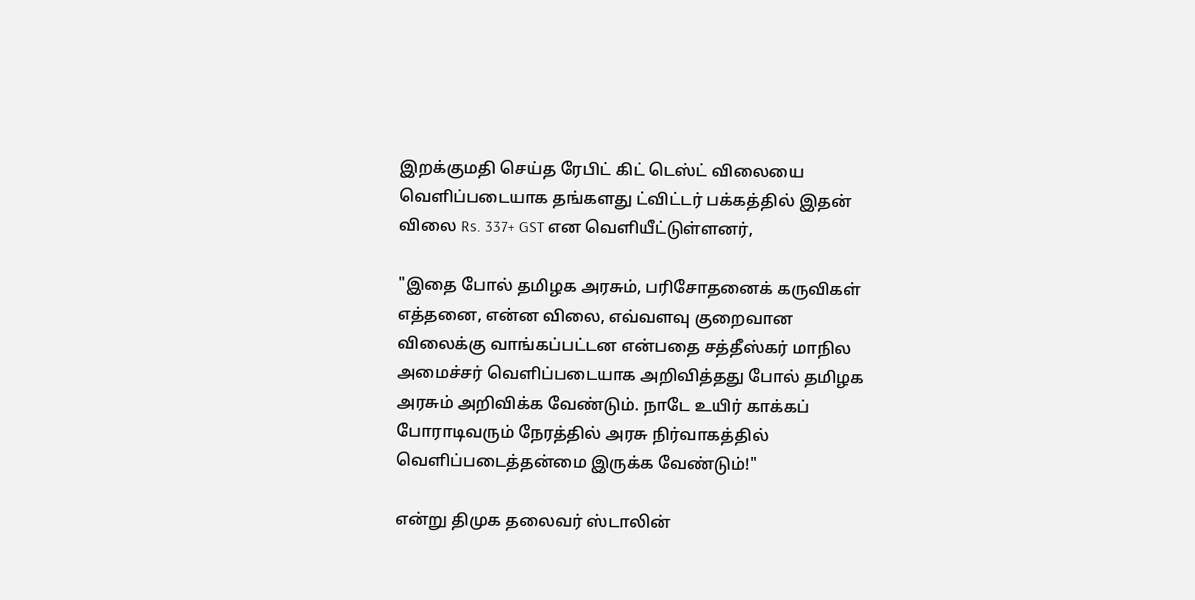இறக்குமதி செய்த ரேபிட் கிட் டெஸ்ட் விலையை வெளிப்படையாக தங்களது ட்விட்டர் பக்கத்தில் இதன் விலை Rs. 337+ GST என வெளியீட்டுள்ளனர்,

"இதை போல் தமிழக அரசும், பரிசோதனைக் கருவிகள் எத்தனை, என்ன விலை, எவ்வளவு குறைவான விலைக்கு வாங்கப்பட்டன என்பதை சத்தீஸ்கர் மாநில அமைச்சர் வெளிப்படையாக அறிவித்தது போல் தமிழக அரசும் அறிவிக்க வேண்டும். நாடே உயிர் காக்கப் போராடிவரும் நேரத்தில் அரசு நிர்வாகத்தில் வெளிப்படைத்தன்மை இருக்க வேண்டும்!"

என்று திமுக தலைவர் ஸ்டாலின்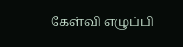கேள்வி எழுப்பி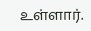உள்ளார்.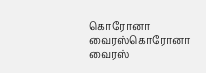கொரோனா வைரஸ்கொரோனா வைரஸ்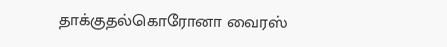தாக்குதல்கொரோனா வைரஸ்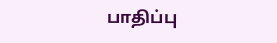பாதிப்பு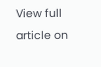View full article on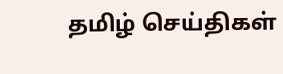தமிழ் செய்திகள்